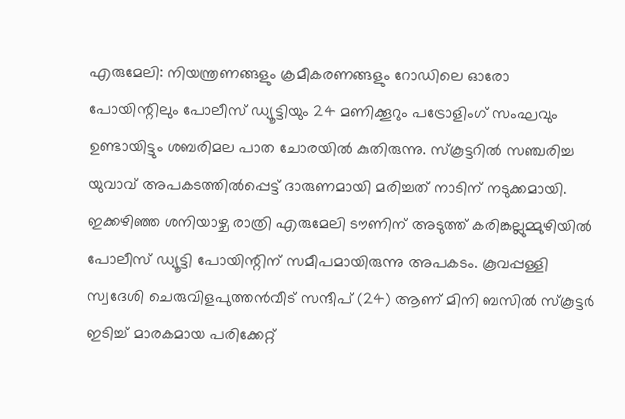എരുമേലി: നിയന്ത്രണങ്ങളും ക്രമീകരണങ്ങളും റോഡിലെ ഓരോ പോയിന്റിലും പോലീസ് ഡ്യൂട്ടിയും 24 മണിക്കൂറും പട്രോളിംഗ് സംഘവും ഉണ്ടായിട്ടും ശബരിമല പാത ചോരയിൽ കുതിരുന്നു. സ്കൂട്ടറിൽ സഞ്ചരിച്ച യുവാവ് അപകടത്തിൽപ്പെട്ട് ദാരുണമായി മരിച്ചത് നാടിന് നടുക്കമായി.
ഇക്കഴിഞ്ഞ ശനിയാഴ്ച രാത്രി എരുമേലി ടൗണിന് അടുത്ത് കരിങ്കല്ലുമ്മുഴിയിൽ പോലീസ് ഡ്യൂട്ടി പോയിന്റിന് സമീപമായിരുന്നു അപകടം. കൂവപ്പള്ളി സ്വദേശി ചെരുവിളപുത്തൻവീട് സന്ദീപ് (24) ആണ് മിനി ബസിൽ സ്കൂട്ടർ ഇടിച്ച് മാരകമായ പരിക്കേറ്റ്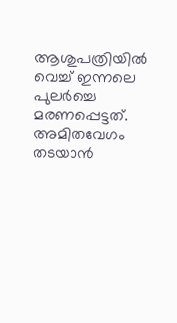ആശുപത്രിയിൽ വെച്ച് ഇന്നലെ പുലർച്ചെ മരണപ്പെട്ടത്.
അമിതവേഗം തടയാൻ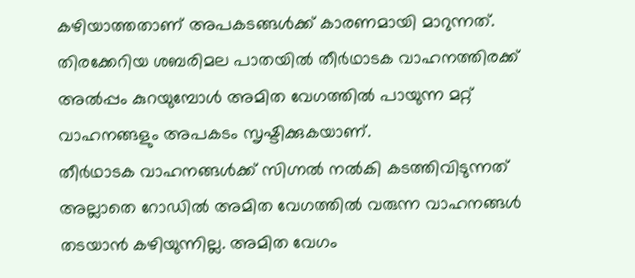കഴിയാത്തതാണ് അപകടങ്ങൾക്ക് കാരണമായി മാറുന്നത്. തിരക്കേറിയ ശബരിമല പാതയിൽ തീർഥാടക വാഹനത്തിരക്ക് അൽപ്പം കുറയുമ്പോൾ അമിത വേഗത്തിൽ പായുന്ന മറ്റ് വാഹനങ്ങളും അപകടം സൃഷ്ടിക്കുകയാണ്.
തീർഥാടക വാഹനങ്ങൾക്ക് സിഗ്നൽ നൽകി കടത്തിവിടുന്നത് അല്ലാതെ റോഡിൽ അമിത വേഗത്തിൽ വരുന്ന വാഹനങ്ങൾ തടയാൻ കഴിയുന്നില്ല. അമിത വേഗം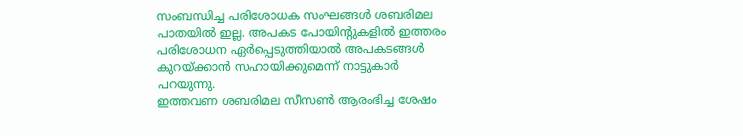സംബന്ധിച്ച പരിശോധക സംഘങ്ങൾ ശബരിമല പാതയിൽ ഇല്ല. അപകട പോയിന്റുകളിൽ ഇത്തരം പരിശോധന ഏർപ്പെടുത്തിയാൽ അപകടങ്ങൾ കുറയ്ക്കാൻ സഹായിക്കുമെന്ന് നാട്ടുകാർ പറയുന്നു.
ഇത്തവണ ശബരിമല സീസൺ ആരംഭിച്ച ശേഷം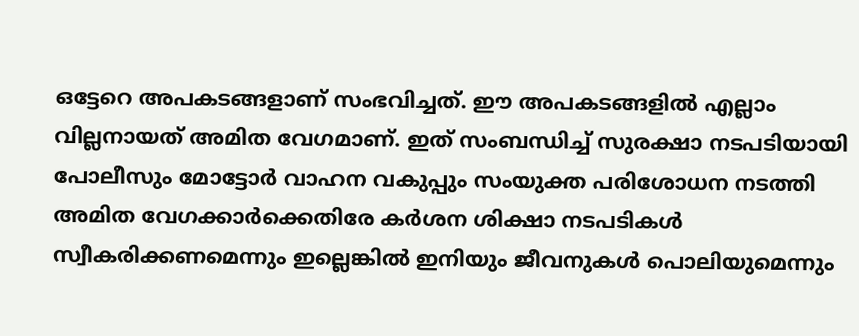ഒട്ടേറെ അപകടങ്ങളാണ് സംഭവിച്ചത്. ഈ അപകടങ്ങളിൽ എല്ലാം വില്ലനായത് അമിത വേഗമാണ്. ഇത് സംബന്ധിച്ച് സുരക്ഷാ നടപടിയായി പോലീസും മോട്ടോർ വാഹന വകുപ്പും സംയുക്ത പരിശോധന നടത്തി അമിത വേഗക്കാർക്കെതിരേ കർശന ശിക്ഷാ നടപടികൾ സ്വീകരിക്കണമെന്നും ഇല്ലെങ്കിൽ ഇനിയും ജീവനുകൾ പൊലിയുമെന്നും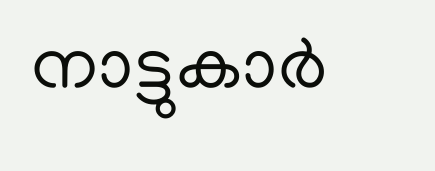നാട്ടുകാർ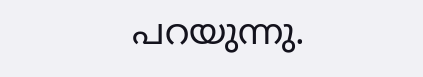പറയുന്നു.